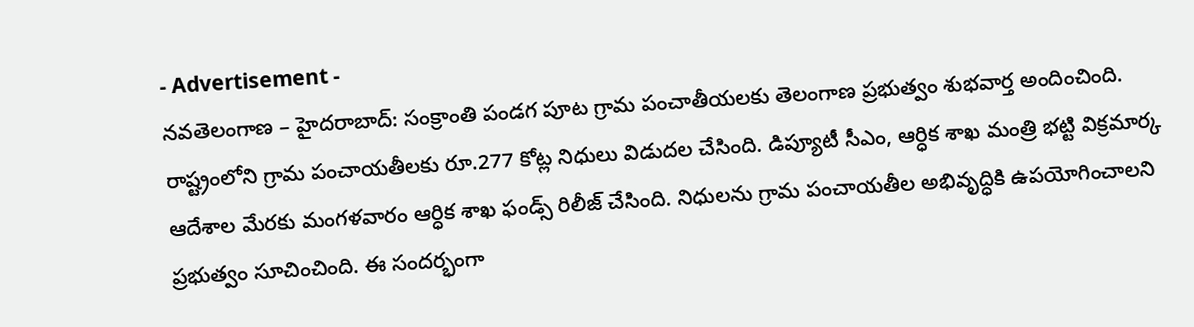- Advertisement -
నవతెలంగాణ – హైదరాబాద్: సంక్రాంతి పండగ పూట గ్రామ పంచాతీయలకు తెలంగాణ ప్రభుత్వం శుభవార్త అందించింది. రాష్ట్రంలోని గ్రామ పంచాయతీలకు రూ.277 కోట్ల నిధులు విడుదల చేసింది. డిప్యూటీ సీఎం, ఆర్ధిక శాఖ మంత్రి భట్టి విక్రమార్క ఆదేశాల మేరకు మంగళవారం ఆర్ధిక శాఖ ఫండ్స్ రిలీజ్ చేసింది. నిధులను గ్రామ పంచాయతీల అభివృద్ధికి ఉపయోగించాలని ప్రభుత్వం సూచించింది. ఈ సందర్భంగా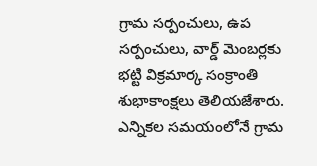గ్రామ సర్పంచులు, ఉప సర్పంచులు, వార్డ్ మెంబర్లకు భట్టి విక్రమార్క సంక్రాంతి శుభాకాంక్షలు తెలియజేశారు. ఎన్నికల సమయంలోనే గ్రామ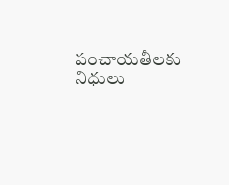పంచాయతీలకు నిధులు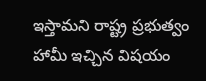ఇస్తామని రాష్ట్ర ప్రభుత్వం హామీ ఇచ్చిన విషయం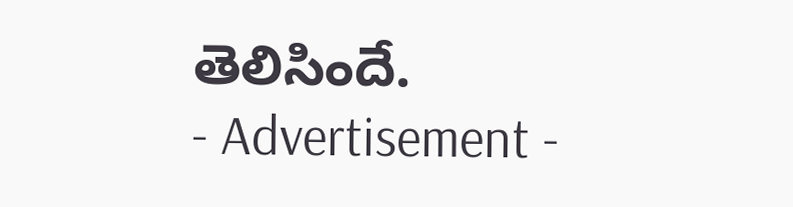తెలిసిందే.
- Advertisement -